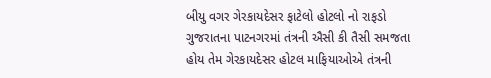બીયુ વગર ગેરકાયદેસર ફાટેલો હોટલો નો રાફડો
ગુજરાતના પાટનગરમાં તંત્રની ઐસી કી તૈસી સમજતા હોય તેમ ગેરકાયદેસર હોટલ માફિયાઓએ તંત્રની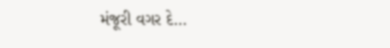મંજૂરી વગર દે…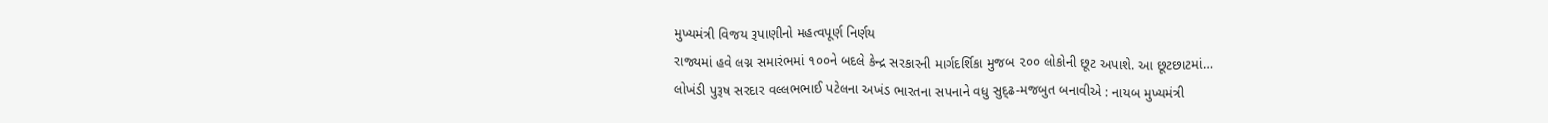મુખ્યમંત્રી વિજય રૂપાણીનો મહત્વપૂર્ણ નિર્ણય
રાજ્યમાં હવે લગ્ન સમારંભમાં ૧૦૦ને બદલે કેન્દ્ર સરકારની માર્ગદર્શિકા મુજબ ૨૦૦ લોકોની છૂટ અપાશે. આ છૂટછાટમાં…
લોખંડી પુરૂષ સરદાર વલ્લભભાઈ પટેલના અખંડ ભારતના સપનાને વધુ સુદ્ઢ-મજબુત બનાવીએ : નાયબ મુખ્યમંત્રી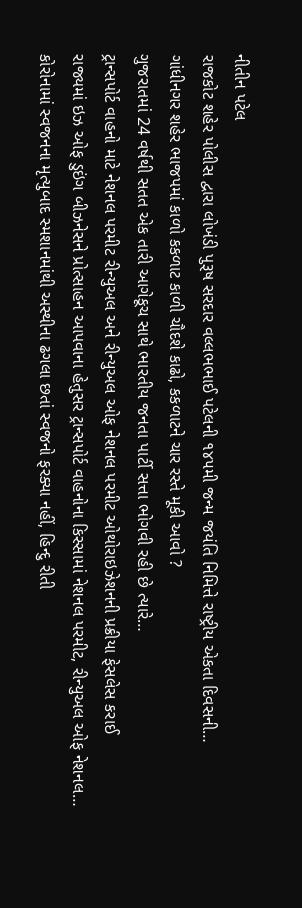નીતીન પટેલ
રાજકોટ શહેર પોલીસ દ્વારા લોખંડી પુરૂષ સરદાર વલ્લભભાઈ પટેલની ૧૪૫મી જન્મ જયંતિ નિમિત્તે રાષ્ટ્રીય એકતા દિવસની…
ગાંધીનગર શહેર ભાજપમાં કાળો કકળાટ કાળી ચૌદશે કાઢો, કકળાટને ચાર રસ્તે મૂકી આવો ?
ગુજરાતમાં 24 વર્ષથી સતત એક તારી આગેકૂચ સાથે ભારતીય જનતા પાર્ટી સત્તા ભોગવી રહી છે ત્યારે…
ટ્રાન્સપોર્ટ વાહનો માટે નેશનલ પરમીટ રીન્યુઅલ અને રીન્યુઅલ ઓફ નેશનલ પરમીટ ઓથોરાઇઝેશનની પ્રક્રીયા ફેસલેસ કરાઈ
રાજ્યમાં ઇઝ ઓફ ડુઇંગ બીઝનેસને પ્રોત્સાહન આપવાના હેતુસર ટ્રાન્સપોર્ટ વાહનોના કિસ્સામાં નેશનલ પરમીટ, રીન્યુઅલ ઓફ નેશનલ…
કોરોનામાં સ્વજનના મૃત્યુબાદ સ્મશાનમાંથી અસ્થીના ઢગલા છતાં સ્વજનો ફરક્યા નહીં, હિન્દુ રીતી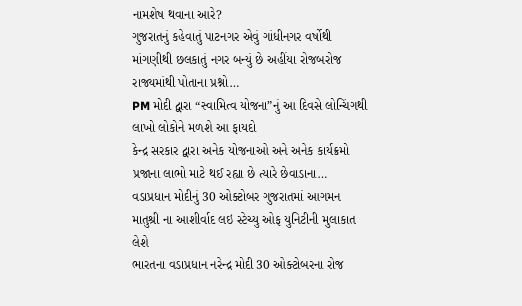નામશેષ થવાના આરે?
ગુજરાતનું કહેવાતું પાટનગર એવું ગાંધીનગર વર્ષોથી માંગણીથી છલકાતું નગર બન્યું છે અહીંયા રોજબરોજ રાજ્યમાંથી પોતાના પ્રશ્નો…
PM મોદી દ્વારા “સ્વામિત્વ યોજના”નું આ દિવસે લોન્ચિંગથી લાખો લોકોને મળશે આ ફાયદો
કેન્દ્ર સરકાર દ્વારા અનેક યોજનાઓ અને અનેક કાર્યક્રમો પ્રજાના લાભો માટે થઈ રહ્યા છે ત્યારે છેવાડાના…
વડાપ્રધાન મોદીનું 30 ઓક્ટોબર ગુજરાતમાં આગમન માતુશ્રી ના આશીર્વાદ લઇ સ્ટેચ્યુ ઓફ યુનિટીની મુલાકાત લેશે
ભારતના વડાપ્રધાન નરેન્દ્ર મોદી 30 ઓક્ટોબરના રોજ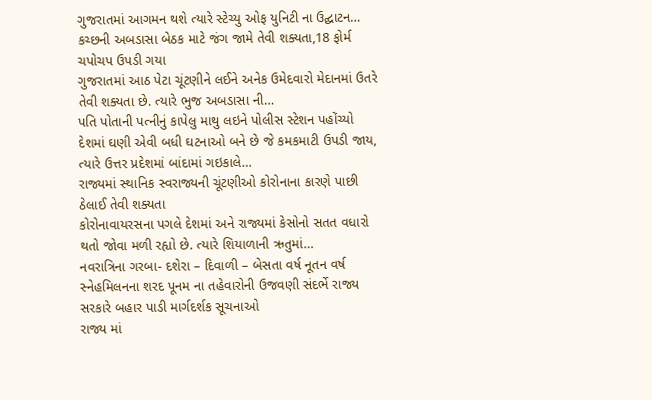ગુજરાતમાં આગમન થશે ત્યારે સ્ટેચ્યુ ઓફ યુનિટી ના ઉદ્ઘાટન…
કચ્છની અબડાસા બેઠક માટે જંગ જામે તેવી શક્યતા,18 ફોર્મ ચપોચપ ઉપડી ગયા
ગુજરાતમાં આઠ પેટા ચૂંટણીને લઈને અનેક ઉમેદવારો મેદાનમાં ઉતરે તેવી શક્યતા છે. ત્યારે ભુજ અબડાસા ની…
પતિ પોતાની પત્નીનું કાપેલુ માથુ લઇને પોલીસ સ્ટેશન પહોંચ્યો
દેશમાં ઘણી એવી બધી ઘટનાઓ બને છે જે કમકમાટી ઉપડી જાય, ત્યારે ઉત્તર પ્રદેશમાં બાંદામાં ગઇકાલે…
રાજ્યમાં સ્થાનિક સ્વરાજ્યની ચૂંટણીઓ કોરોનાના કારણે પાછી ઠેલાઈ તેવી શક્યતા
કોરોનાવાયરસના પગલે દેશમાં અને રાજ્યમાં કેસોનો સતત વધારો થતો જોવા મળી રહ્યો છે. ત્યારે શિયાળાની ઋતુમાં…
નવરાત્રિના ગરબા- દશેરા – દિવાળી – બેસતા વર્ષ નૂતન વર્ષ સ્નેહમિલનના શરદ પૂનમ ના તહેવારોની ઉજવણી સંદર્ભે રાજ્ય સરકારે બહાર પાડી માર્ગદર્શક સૂચનાઓ
રાજ્ય માં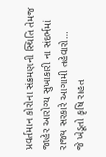પ્રવર્તમાન કોરોના સંક્રમણની સ્થિતિ તેમજ જાહેર આરોગ્ય સુખાકારી ના સંદર્ભમાં રાજ્ય સરકારે આગામી તહેવારો…
જે ખેડૂતો કૃષિ રાહત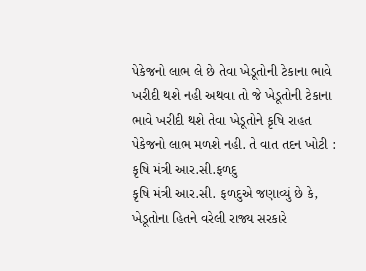પેકેજનો લાભ લે છે તેવા ખેડૂતોની ટેકાના ભાવે ખરીદી થશે નહી અથવા તો જે ખેડૂતોની ટેકાના ભાવે ખરીદી થશે તેવા ખેડૂતોને કૃષિ રાહત પેકેજનો લાભ મળશે નહી. તે વાત તદન ખોટી : કૃષિ મંત્રી આર.સી.ફળદુ
કૃષિ મંત્રી આર.સી. ફળદુએ જણાવ્યું છે કે, ખેડૂતોના હિતને વરેલી રાજ્ય સરકારે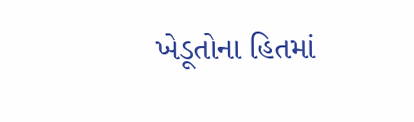ખેડૂતોના હિતમાં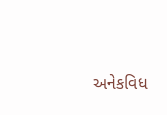અનેકવિધ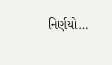નિર્ણયો…